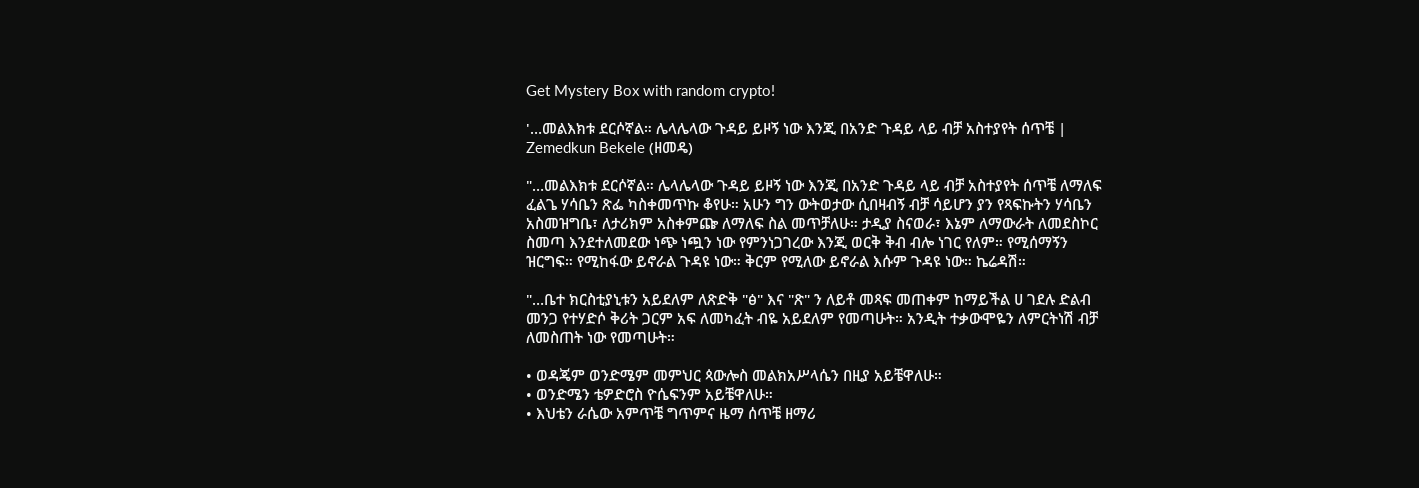Get Mystery Box with random crypto!

'…መልእክቱ ደርሶኛል። ሌላሌላው ጉዳይ ይዞኝ ነው እንጂ በአንድ ጉዳይ ላይ ብቻ አስተያየት ሰጥቼ | Zemedkun Bekele (ዘመዴ)

"…መልእክቱ ደርሶኛል። ሌላሌላው ጉዳይ ይዞኝ ነው እንጂ በአንድ ጉዳይ ላይ ብቻ አስተያየት ሰጥቼ ለማለፍ ፈልጌ ሃሳቤን ጽፌ ካስቀመጥኩ ቆየሁ። አሁን ግን ውትወታው ሲበዛብኝ ብቻ ሳይሆን ያን የጻፍኩትን ሃሳቤን አስመዝግቤ፣ ለታሪክም አስቀምጬ ለማለፍ ስል መጥቻለሁ። ታዲያ ስናወራ፣ እኔም ለማውራት ለመደስኮር ስመጣ እንደተለመደው ነጭ ነጯን ነው የምንነጋገረው እንጂ ወርቅ ቅብ ብሎ ነገር የለም። የሚሰማኝን ዝርግፍ። የሚከፋው ይኖራል ጉዳዩ ነው። ቅርም የሚለው ይኖራል እሱም ጉዳዩ ነው። ኬሬዳሽ።

"…ቤተ ክርስቲያኒቱን አይደለም ለጽድቅ "ፅ" እና "ጽ" ን ለይቶ መጻፍ መጠቀም ከማይችል ሀ ገደሉ ድልብ መንጋ የተሃድሶ ቅሪት ጋርም አፍ ለመካፈት ብዬ አይደለም የመጣሁት። አንዲት ተቃውሞዬን ለምርትነሽ ብቻ ለመስጠት ነው የመጣሁት።

• ወዳጄም ወንድሜም መምህር ጳውሎስ መልክአሥላሴን በዚያ አይቼዋለሁ።
• ወንድሜን ቴዎድሮስ ዮሴፍንም አይቼዋለሁ።
• እህቴን ራሴው አምጥቼ ግጥምና ዜማ ሰጥቼ ዘማሪ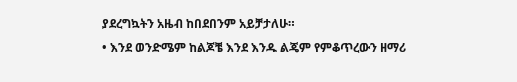ያደረግኳትን አዜብ ከበደበንም አይቻታለሁ።
• እንደ ወንድሜም ከልጆቼ እንደ እንዱ ልጄም የምቆጥረውን ዘማሪ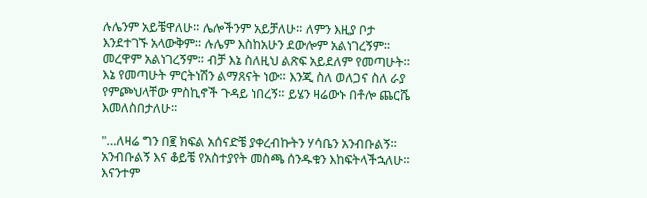ሉሌንም አይቼዋለሁ። ሌሎችንም አይቻለሁ። ለምን እዚያ ቦታ እንደተገኙ አላውቅም። ሉሌም እስከአሁን ደውሎም አልነገረኝም። መረዋም አልነገረኝም። ብቻ እኔ ስለዚህ ልጽፍ አይደለም የመጣሁት። እኔ የመጣሁት ምርትነሽን ልማጸናት ነው። እንጂ ስለ ወለጋና ስለ ራያ የምጮህላቸው ምስኪኖች ጉዳይ ነበረኝ። ይሄን ዛሬውኑ በቶሎ ጨርሼ እመለስበታለሁ።

"…ለዛሬ ግን በ፪ ክፍል አሰናድቼ ያቀረብኩትን ሃሳቤን አንብቡልኝ። አንብቡልኝ እና ቆይቼ የአስተያየት መስጫ ሰንዱቁን እከፍትላችኋለሁ። እናንተም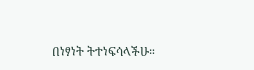በነፃነት ትተነፍሳላችሁ።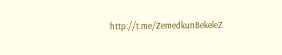http://t.me/ZemedkunBekeleZ